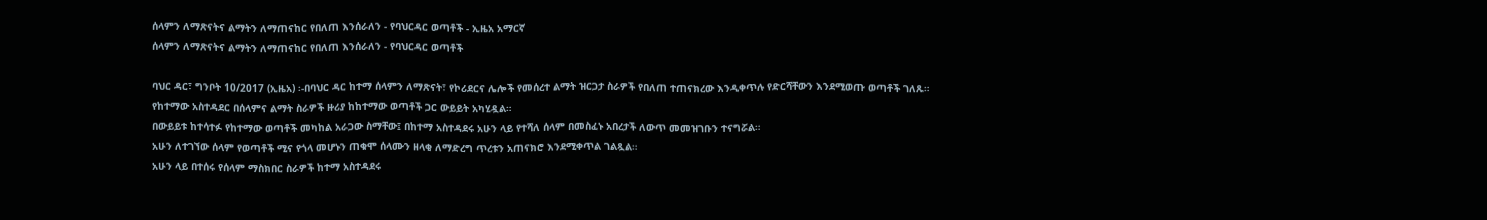ሰላምን ለማጽናትና ልማትን ለማጠናከር የበለጠ እንሰራለን - የባህርዳር ወጣቶች - ኢዜአ አማርኛ
ሰላምን ለማጽናትና ልማትን ለማጠናከር የበለጠ እንሰራለን - የባህርዳር ወጣቶች

ባህር ዳር፣ ግንቦት 10/2017 (ኢዜአ) ፡-በባህር ዳር ከተማ ሰላምን ለማጽናት፣ የኮሪደርና ሌሎች የመሰረተ ልማት ዝርጋታ ስራዎች የበለጠ ተጠናክረው እንዲቀጥሉ የድርሻቸውን እንደሚወጡ ወጣቶች ገለጹ።
የከተማው አስተዳደር በሰላምና ልማት ስራዎች ዙሪያ ከከተማው ወጣቶች ጋር ውይይት አካሂዷል።
በውይይቱ ከተሳተፉ የከተማው ወጣቶች መካከል አራጋው ስማቸው፤ በከተማ አስተዳደሩ አሁን ላይ የተሻለ ሰላም በመስፈኑ አበረታች ለውጥ መመዝገቡን ተናግሯል።
አሁን ለተገኘው ሰላም የወጣቶች ሚና የጎላ መሆኑን ጠቁሞ ሰላሙን ዘላቂ ለማድረግ ጥረቱን አጠናክሮ እንደሚቀጥል ገልጿል።
አሁን ላይ በተሰሩ የሰላም ማስክበር ስራዎች ከተማ አስተዳደሩ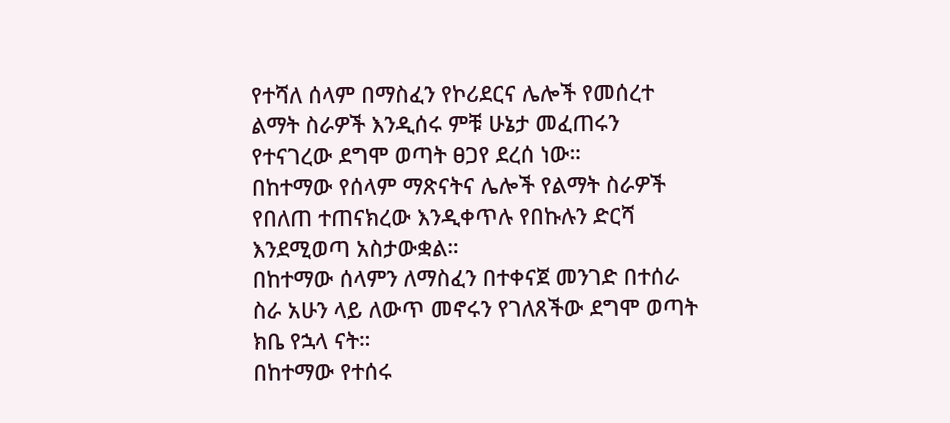የተሻለ ሰላም በማስፈን የኮሪደርና ሌሎች የመሰረተ ልማት ስራዎች እንዲሰሩ ምቹ ሁኔታ መፈጠሩን የተናገረው ደግሞ ወጣት ፀጋየ ደረሰ ነው።
በከተማው የሰላም ማጽናትና ሌሎች የልማት ስራዎች የበለጠ ተጠናክረው እንዲቀጥሉ የበኩሉን ድርሻ እንደሚወጣ አስታውቋል።
በከተማው ሰላምን ለማስፈን በተቀናጀ መንገድ በተሰራ ስራ አሁን ላይ ለውጥ መኖሩን የገለጸችው ደግሞ ወጣት ክቤ የኋላ ናት።
በከተማው የተሰሩ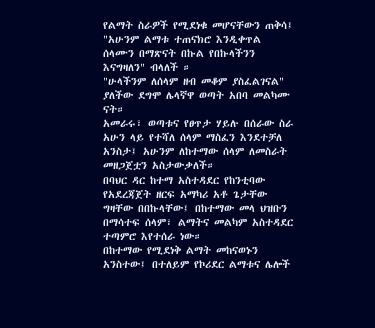የልማት ስራዎች የሚደነቁ መሆናቸውን ጠቅሳ፤ "አሁንም ልማቱ ተጠናክሮ እንዲቀጥል ሰላሙን በማጽናት በኩል የበኩላችንን እናግዛለን" ብላለች ።
"ሁላችንም ለሰላም ዘብ መቆም ያስፈልገናል" ያለችው ደግሞ ሌላኛዋ ወጣት አበባ መልካሙ ናት።
አመራሩ፣ ወጣቱና የፀጥታ ሃይሉ በሰራው ስራ አሁን ላይ የተሻለ ሰላም ማስፈን እንደተቻለ አንስታ፤ አሁንም ለከተማው ሰላም ለመስራት መዘጋጀቷን አስታውቃለች።
በባህር ዳር ከተማ አስተዳደር የከንቲባው የአደረጃጀት ዘርፍ አማካሪ አቶ ጌታቸው ግዛቸው በበኩላቸው፤ በከተማው መላ ህዝቡን በማሳተፍ ሰላም፣ ልማትና መልካም አስተዳደር ተጣምሮ እየተሰራ ነው።
በከተማው የሚደነቅ ልማት መከናወኑን አንስተው፤ በተለይም የኮሪደር ልማቱና ሌሎች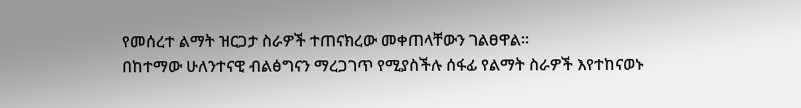የመሰረተ ልማት ዝርጋታ ስራዎች ተጠናክረው መቀጠላቸውን ገልፀዋል።
በከተማው ሁለንተናዊ ብልፅግናን ማረጋገጥ የሚያስችሉ ሰፋፊ የልማት ስራዎች እየተከናወኑ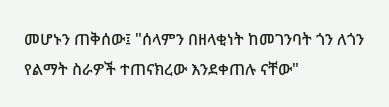መሆኑን ጠቅሰው፤ "ሰላምን በዘላቂነት ከመገንባት ጎን ለጎን የልማት ስራዎች ተጠናክረው እንደቀጠሉ ናቸው"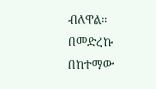ብለዋል።
በመድረኩ በከተማው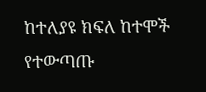ከተለያዩ ክፍለ ከተሞች የተውጣጡ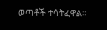ወጣቶች ተሳትፈዋል።